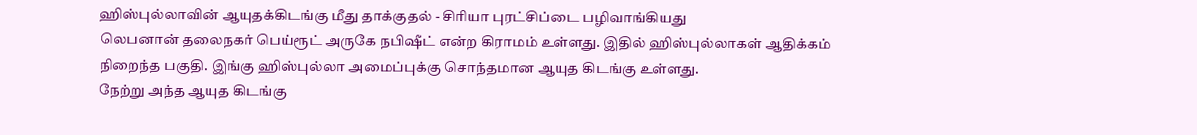ஹிஸ்புல்லாவின் ஆயுதக்கிடங்கு மீது தாக்குதல் - சிரியா புரட்சிப்டை பழிவாங்கியது
லெபனான் தலைநகர் பெய்ரூட் அருகே நபிஷீட் என்ற கிராமம் உள்ளது. இதில் ஹிஸ்புல்லாகள் ஆதிக்கம் நிறைந்த பகுதி. இங்கு ஹிஸ்புல்லா அமைப்புக்கு சொந்தமான ஆயுத கிடங்கு உள்ளது.
நேற்று அந்த ஆயுத கிடங்கு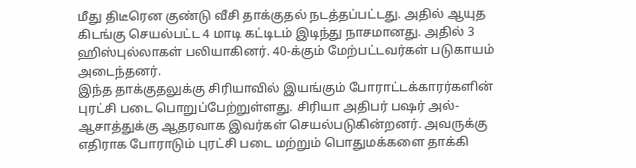மீது திடீரென குண்டு வீசி தாக்குதல் நடத்தப்பட்டது. அதில் ஆயுத கிடங்கு செயல்பட்ட 4 மாடி கட்டிடம் இடிந்து நாசமானது. அதில் 3 ஹிஸ்புல்லாகள் பலியாகினர். 40-க்கும் மேற்பட்டவர்கள் படுகாயம் அடைந்தனர்.
இந்த தாக்குதலுக்கு சிரியாவில் இயங்கும் போராட்டக்காரர்களின் புரட்சி படை பொறுப்பேற்றுள்ளது. சிரியா அதிபர் பஷர் அல்-ஆசாத்துக்கு ஆதரவாக இவர்கள் செயல்படுகின்றனர். அவருக்கு எதிராக போராடும் புரட்சி படை மற்றும் பொதுமக்களை தாக்கி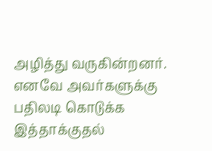அழித்து வருகின்றனர். எனவே அவர்களுக்கு பதிலடி கொடுக்க இத்தாக்குதல்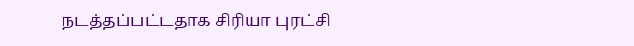நடத்தப்பட்டதாக சிரியா புரட்சி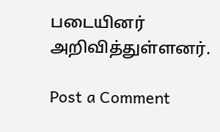படையினர் அறிவித்துள்ளனர்.

Post a Comment